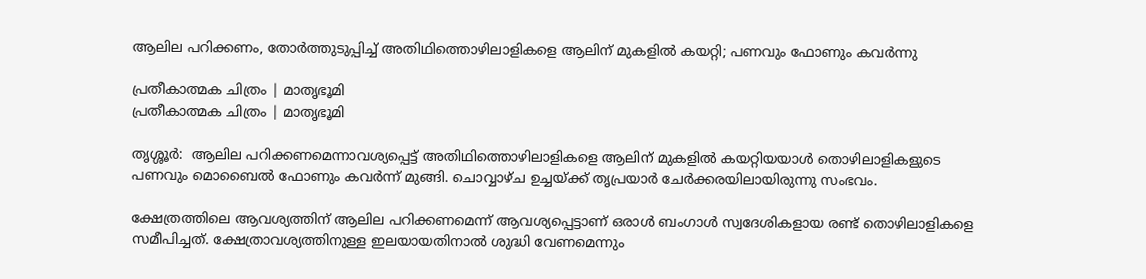ആലില പറിക്കണം, തോര്‍ത്തുടുപ്പിച്ച് അതിഥിത്തൊഴിലാളികളെ ആലിന് മുകളില്‍ കയറ്റി; പണവും ഫോണും കവര്‍ന്നു

പ്രതീകാത്മക ചിത്രം | മാതൃഭൂമി
പ്രതീകാത്മക ചിത്രം | മാതൃഭൂമി

തൃശ്ശൂര്‍:  ആലില പറിക്കണമെന്നാവശ്യപ്പെട്ട് അതിഥിത്തൊഴിലാളികളെ ആലിന് മുകളില്‍ കയറ്റിയയാള്‍ തൊഴിലാളികളുടെ പണവും മൊബൈല്‍ ഫോണും കവര്‍ന്ന് മുങ്ങി. ചൊവ്വാഴ്ച ഉച്ചയ്ക്ക് തൃപ്രയാര്‍ ചേര്‍ക്കരയിലായിരുന്നു സംഭവം.

ക്ഷേത്രത്തിലെ ആവശ്യത്തിന് ആലില പറിക്കണമെന്ന് ആവശ്യപ്പെട്ടാണ് ഒരാള്‍ ബംഗാള്‍ സ്വദേശികളായ രണ്ട് തൊഴിലാളികളെ സമീപിച്ചത്. ക്ഷേത്രാവശ്യത്തിനുള്ള ഇലയായതിനാല്‍ ശുദ്ധി വേണമെന്നും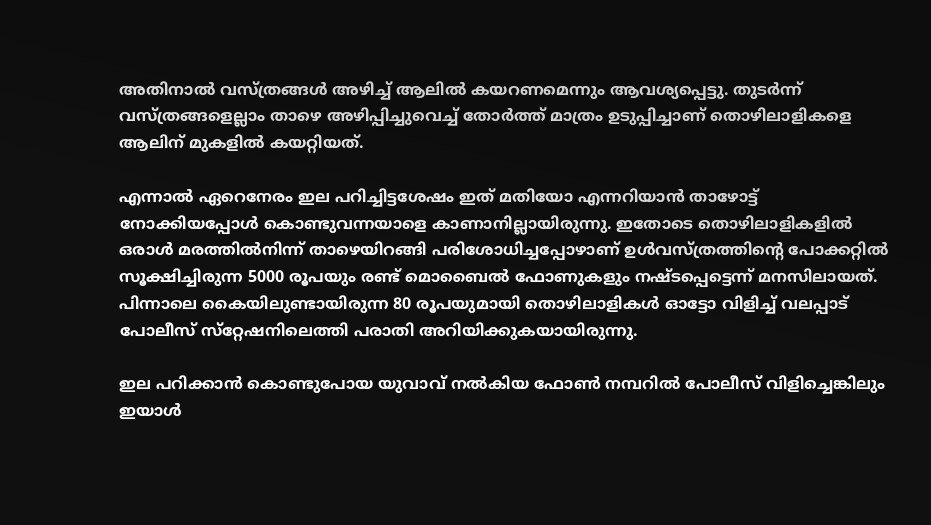അതിനാല്‍ വസ്ത്രങ്ങള്‍ അഴിച്ച് ആലില്‍ കയറണമെന്നും ആവശ്യപ്പെട്ടു. തുടര്‍ന്ന് വസ്ത്രങ്ങളെല്ലാം താഴെ അഴിപ്പിച്ചുവെച്ച് തോര്‍ത്ത് മാത്രം ഉടുപ്പിച്ചാണ് തൊഴിലാളികളെ ആലിന് മുകളില്‍ കയറ്റിയത്.

എന്നാല്‍ ഏറെനേരം ഇല പറിച്ചിട്ടശേഷം ഇത് മതിയോ എന്നറിയാന്‍ താഴോട്ട് നോക്കിയപ്പോള്‍ കൊണ്ടുവന്നയാളെ കാണാനില്ലായിരുന്നു. ഇതോടെ തൊഴിലാളികളില്‍ ഒരാള്‍ മരത്തില്‍നിന്ന് താഴെയിറങ്ങി പരിശോധിച്ചപ്പോഴാണ് ഉള്‍വസ്ത്രത്തിന്റെ പോക്കറ്റില്‍ സൂക്ഷിച്ചിരുന്ന 5000 രൂപയും രണ്ട് മൊബൈല്‍ ഫോണുകളും നഷ്ടപ്പെട്ടെന്ന് മനസിലായത്. പിന്നാലെ കൈയിലുണ്ടായിരുന്ന 80 രൂപയുമായി തൊഴിലാളികള്‍ ഓട്ടോ വിളിച്ച് വലപ്പാട് പോലീസ് സ്‌റ്റേഷനിലെത്തി പരാതി അറിയിക്കുകയായിരുന്നു.

ഇല പറിക്കാന്‍ കൊണ്ടുപോയ യുവാവ് നല്‍കിയ ഫോണ്‍ നമ്പറില്‍ പോലീസ് വിളിച്ചെങ്കിലും ഇയാള്‍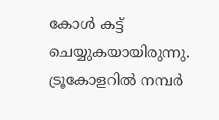കോള്‍ കട്ട് ചെയ്യുകയായിരുന്നു. ട്രൂകോളറില്‍ നമ്പര്‍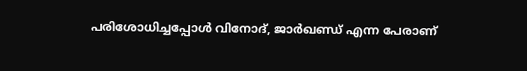പരിശോധിച്ചപ്പോള്‍ വിനോദ്, ജാര്‍ഖണ്ഡ് എന്ന പേരാണ്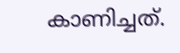കാണിച്ചത്.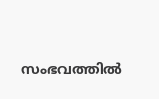സംഭവത്തില്‍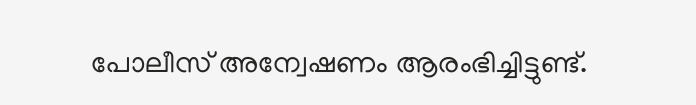പോലീസ് അന്വേഷണം ആരംഭിച്ചിട്ടുണ്ട്.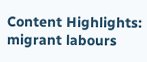Content Highlights: migrant labours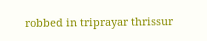robbed in triprayar thrissur